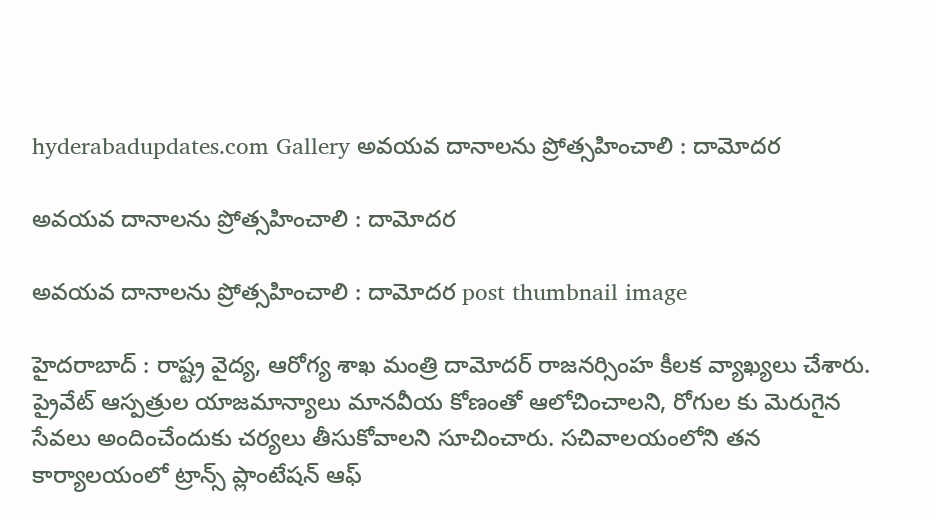hyderabadupdates.com Gallery అవ‌య‌వ దానాల‌ను ప్రోత్స‌హించాలి : దామోద‌ర

అవ‌య‌వ దానాల‌ను ప్రోత్స‌హించాలి : దామోద‌ర

అవ‌య‌వ దానాల‌ను ప్రోత్స‌హించాలి : దామోద‌ర post thumbnail image

హైద‌రాబాద్ : రాష్ట్ర వైద్య, ఆరోగ్య శాఖ మంత్రి దామోదర్ రాజనర్సింహ కీల‌క వ్యాఖ్య‌లు చేశారు. ప్రైవేట్ ఆస్ప‌త్రుల యాజ‌మాన్యాలు మాన‌వీయ కోణంతో ఆలోచించాల‌ని, రోగుల కు మెరుగైన సేవ‌లు అందించేందుకు చ‌ర్య‌లు తీసుకోవాల‌ని సూచించారు. స‌చివాలయంలోని తన కార్యాలయంలో ట్రాన్స్ ప్లాంటేషన్ ఆఫ్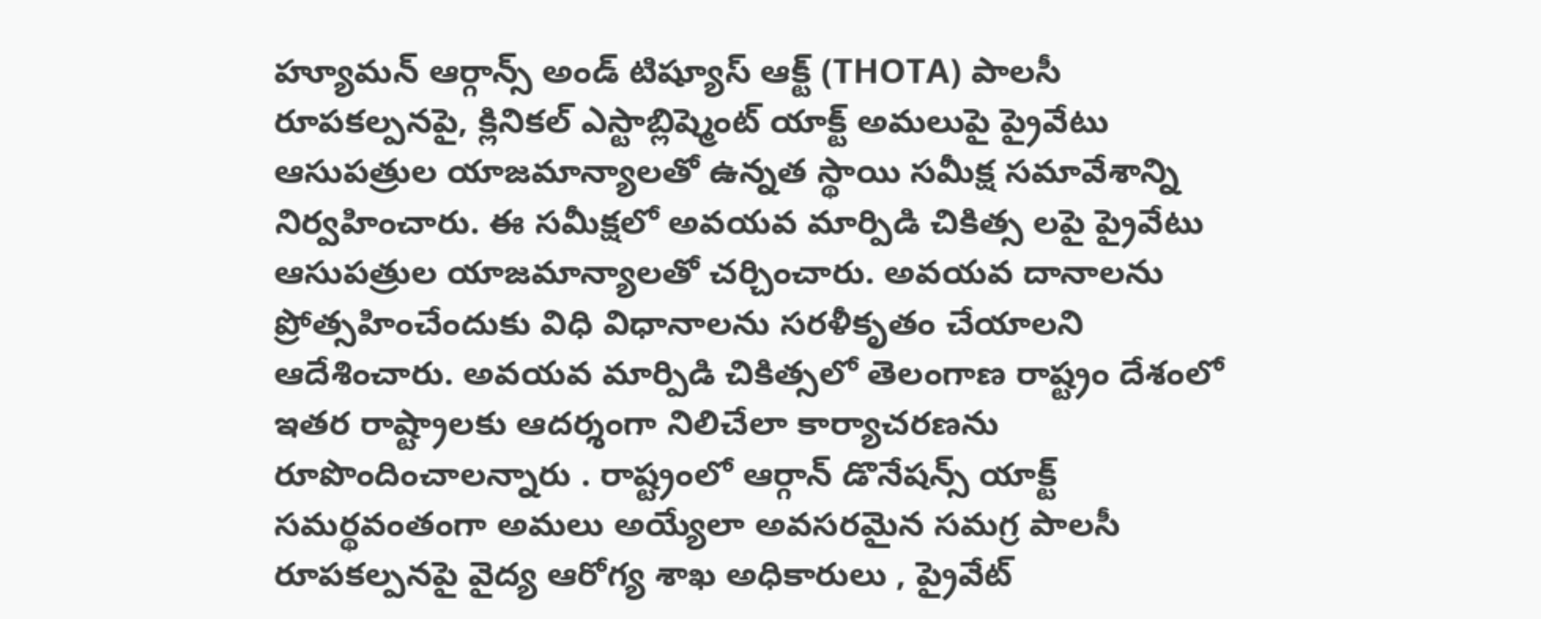హ్యూమన్ ఆర్గాన్స్ అండ్ టిష్యూస్ ఆక్ట్ (THOTA) పాలసీ రూపకల్పనపై, క్లినికల్ ఎస్టాబ్లిష్మెంట్ యాక్ట్ అమలుపై ప్రైవేటు ఆసుపత్రుల యాజమాన్యాలతో ఉన్నత స్థాయి సమీక్ష సమావేశాన్ని నిర్వహించారు. ఈ సమీక్షలో అవయవ మార్పిడి చికిత్స లపై ప్రైవేటు ఆసుపత్రుల యాజమాన్యాలతో చర్చించారు. అవయవ దానాలను ప్రోత్సహించేందుకు విధి విధానాలను సరళీకృతం చేయాలని ఆదేశించారు. అవయవ మార్పిడి చికిత్సలో తెలంగాణ రాష్ట్రం దేశంలో ఇతర రాష్ట్రాలకు ఆదర్శంగా నిలిచేలా కార్యాచరణను రూపొందించాలన్నారు . రాష్ట్రంలో ఆర్గాన్ డొనేషన్స్ యాక్ట్ సమర్థవంతంగా అమలు అయ్యేలా అవసరమైన సమగ్ర పాలసీ రూపకల్పనపై వైద్య ఆరోగ్య శాఖ అధికారులు , ప్రైవేట్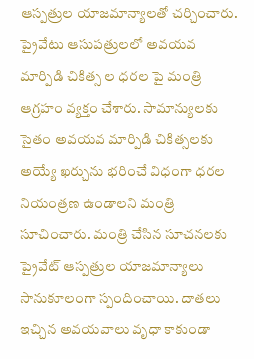ఆస్పత్రుల యాజమాన్యాలతో చర్చించారు.
ప్రైవేటు ఆసుపత్రులలో అవయవ మార్పిడి చికిత్స ల ధరల పై మంత్రి ఆగ్రహం వ్యక్తం చేశారు. సామాన్యులకు సైతం అవయవ మార్పిడి చికిత్సలకు అయ్యే ఖర్చును భరించే విధంగా ధరల నియంత్రణ ఉండాలని మంత్రి సూచించారు. మంత్రి చేసిన సూచనలకు ప్రైవేట్ ఆస్పత్రుల యాజమాన్యాలు సానుకూలంగా స్పందించాయి. దాతలు ఇచ్చిన అవయవాలు వృధా కాకుండా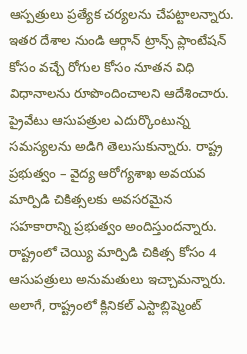ఆస్పత్రులు ప్రత్యేక చర్యలను చేపట్టాలన్నారు. ఇతర దేశాల నుండి ఆర్గాన్ ట్రాన్స్ ప్లాంటేషన్ కోసం వచ్చే రోగుల కోసం నూతన విధి విధానాలను రూపొందించాలని ఆదేశించారు. ప్రైవేటు ఆసుపత్రుల ఎదుర్కొంటున్న సమస్యలను అడిగి తెలుసుకున్నారు. రాష్ట్ర ప్రభుత్వం – వైద్య ఆరోగ్యశాఖ అవయవ మార్పిడి చికిత్సలకు అవసరమైన సహకారాన్ని ప్రభుత్వం అందిస్తుందన్నారు. రాష్ట్రంలో చెయ్యి మార్పిడి చికిత్స కోసం 4 ఆసుపత్రులు అనుమతులు ఇచ్చామన్నారు. అలాగే, రాష్ట్రంలో క్లినికల్ ఎస్టాబ్లిష్మెంట్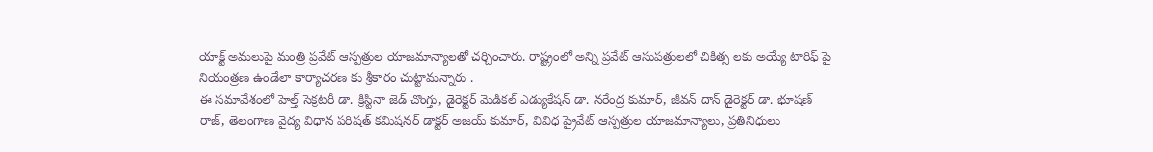యాక్ట్ అమలుపై మంత్రి ప్రవేట్ ఆస్పత్రుల యాజమాన్యాలతో చర్చించారు. రాష్ట్రంలో అన్ని ప్రవేట్ ఆసుపత్రులలో చికిత్స లకు అయ్యే టారిఫ్ పై నియంత్రణ ఉండేలా కార్యాచరణ కు శ్రీకారం చుట్టామన్నారు .
ఈ సమావేశంలో హెల్త్ సెక్రటరీ డా. క్రిస్టినా జెడ్ చొంగ్తు, డైరెక్టర్ మెడికల్ ఎడ్యుకేషన్ డా. నరేంద్ర కుమార్, జీవన్ దాన్ డైరెక్టర్ డా. భూషణ్ రాజ్, తెలంగాణ వైద్య విధాన పరిషత్ కమిషనర్ డాక్టర్ అజయ్ కుమార్, వివిధ ప్రైవేట్ ఆస్పత్రుల యాజమాన్యాలు, ప్రతినిధులు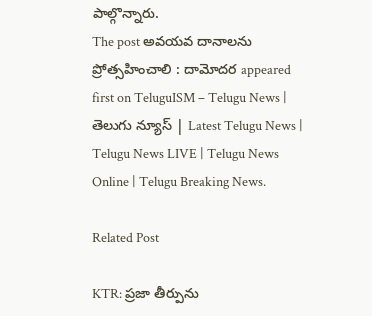పాల్గొన్నారు.
The post అవ‌య‌వ దానాల‌ను ప్రోత్స‌హించాలి : దామోద‌ర appeared first on TeluguISM – Telugu News | తెలుగు న్యూస్ | Latest Telugu News | Telugu News LIVE | Telugu News Online | Telugu Breaking News.

Related Post

KTR: ప్రజా తీర్పును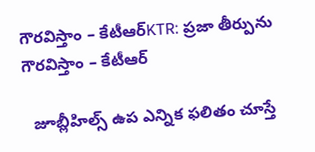గౌరవిస్తాం – కేటీఆర్‌KTR: ప్రజా తీర్పును గౌరవిస్తాం – కేటీఆర్‌

  జూబ్లీహిల్స్‌ ఉప ఎన్నిక ఫలితం చూస్తే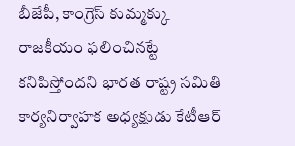బీజేపీ, కాంగ్రెస్‌ కుమ్మక్కు రాజకీయం ఫలించినట్టే కనిపిస్తోందని భారత రాష్ట్ర సమితి కార్యనిర్వాహక అధ్యక్షుడు కేటీఆర్‌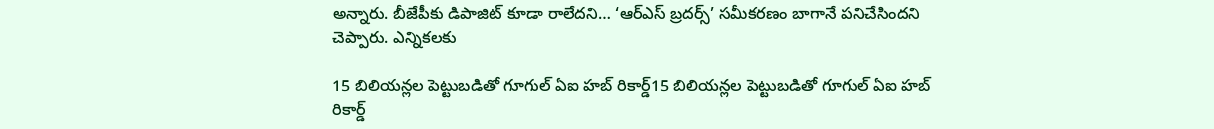అన్నారు. బీజేపీకు డిపాజిట్‌ కూడా రాలేదని… ‘ఆర్‌ఎస్‌ బ్రదర్స్‌’ సమీకరణం బాగానే పనిచేసిందని చెప్పారు. ఎన్నికలకు

15 బిలియ‌న్ల‌ల పెట్టుబ‌డితో గూగుల్ ఏఐ హ‌బ్ రికార్డ్15 బిలియ‌న్ల‌ల పెట్టుబ‌డితో గూగుల్ ఏఐ హ‌బ్ రికార్డ్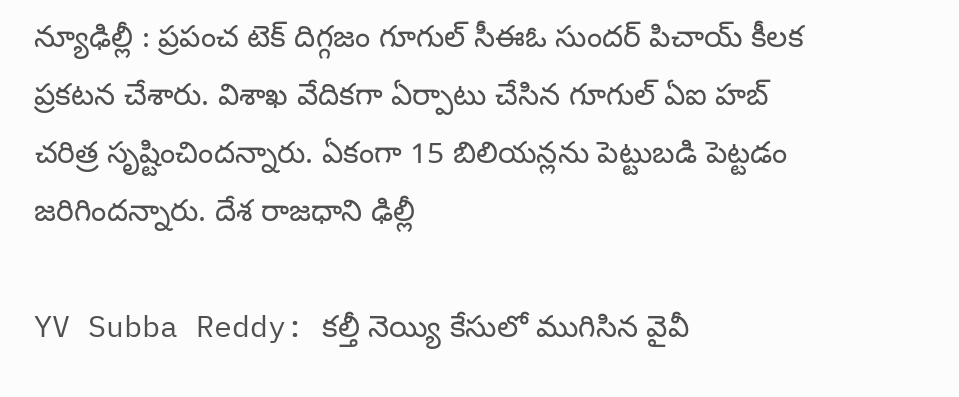న్యూఢిల్లీ : ప్ర‌పంచ టెక్ దిగ్గ‌జం గూగుల్ సీఈఓ సుంద‌ర్ పిచాయ్ కీల‌క ప్ర‌క‌ట‌న చేశారు. విశాఖ వేదిక‌గా ఏర్పాటు చేసిన గూగుల్ ఏఐ హ‌బ్ చ‌రిత్ర సృష్టించింద‌న్నారు. ఏకంగా 15 బిలియ‌న్ల‌ను పెట్టుబ‌డి పెట్ట‌డం జ‌రిగింద‌న్నారు. దేశ రాజ‌ధాని ఢిల్లీ

YV Subba Reddy: కల్తీ నెయ్యి కేసులో ముగిసిన వైవీ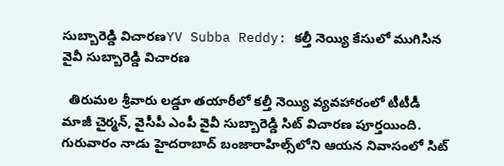సుబ్బారెడ్డి విచారణYV Subba Reddy: కల్తీ నెయ్యి కేసులో ముగిసిన వైవీ సుబ్బారెడ్డి విచారణ

  తిరుమల శ్రీవారు లడ్డూ తయారీలో కల్తీ నెయ్యి వ్యవహారంలో టీటీడీ మాజీ చైర్మన్, వైసీపీ ఎంపీ వైవీ సుబ్బారెడ్డి సిట్ విచారణ పూర్తయింది. గురువారం నాడు హైదరాబాద్‌ బంజారాహిల్స్‌‌లోని ఆయన నివాసంలో సిట్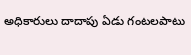అధికారులు దాదాపు ఏడు గంటలపాటు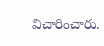విచారించారు.